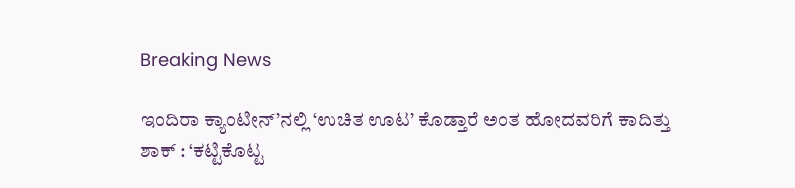Breaking News

ಇಂದಿರಾ ಕ್ಯಾಂಟೀನ್’ನಲ್ಲಿ ‘ಉಚಿತ ಊಟ’ ಕೊಡ್ತಾರೆ ಅಂತ ಹೋದವರಿಗೆ ಕಾದಿತ್ತು ಶಾಕ್ : ‘ಕಟ್ಟಿಕೊಟ್ಟ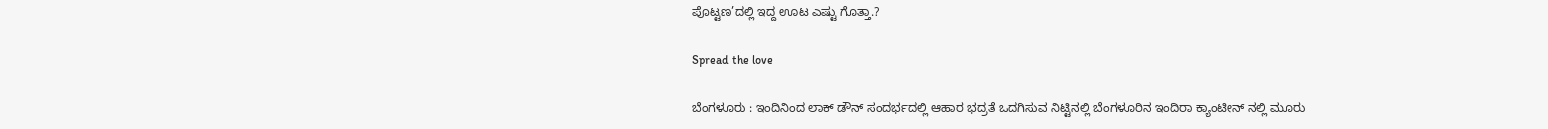ಪೊಟ್ಟಣ’ದಲ್ಲಿ ಇದ್ದ ಊಟ ಎಷ್ಟು ಗೊತ್ತಾ.?

Spread the love

ಬೆಂಗಳೂರು : ಇಂದಿನಿಂದ ಲಾಕ್ ಡೌನ್ ಸಂದರ್ಭದಲ್ಲಿ ಆಹಾರ ಭದ್ರತೆ ಒದಗಿಸುವ ನಿಟ್ಟಿನಲ್ಲಿ ಬೆಂಗಳೂರಿನ ಇಂದಿರಾ ಕ್ಯಾಂಟೀನ್ ನಲ್ಲಿ ಮೂರು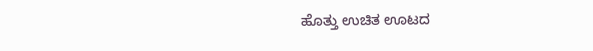ಹೊತ್ತು ಉಚಿತ ಊಟದ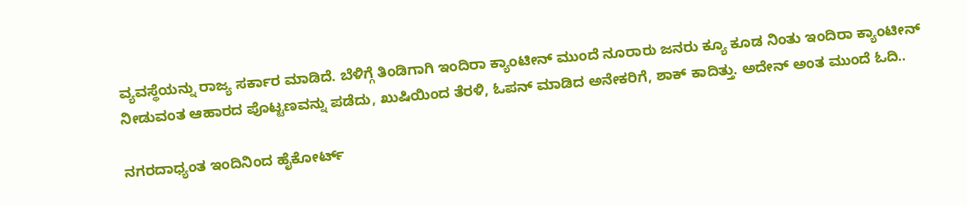ವ್ಯವಸ್ಥೆಯನ್ನು ರಾಜ್ಯ ಸರ್ಕಾರ ಮಾಡಿದೆ. ಬೆಳಿಗ್ಗೆ ತಿಂಡಿಗಾಗಿ ಇಂದಿರಾ ಕ್ಯಾಂಟೀನ್ ಮುಂದೆ ನೂರಾರು ಜನರು ಕ್ಯೂ ಕೂಡ ನಿಂತು ಇಂದಿರಾ ಕ್ಯಾಂಟೀನ್ ನೀಡುವಂತ ಆಹಾರದ ಪೊಟ್ಟಣವನ್ನು ಪಡೆದು, ಖುಷಿಯಿಂದ ತೆರಳಿ, ಓಪನ್ ಮಾಡಿದ ಅನೇಕರಿಗೆ, ಶಾಕ್ ಕಾದಿತ್ತು. ಅದೇನ್ ಅಂತ ಮುಂದೆ ಓದಿ..

ನಗರದಾಧ್ಯಂತ ಇಂದಿನಿಂದ ಹೈಕೋರ್ಟ್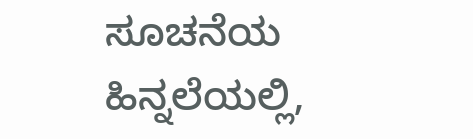ಸೂಚನೆಯ ಹಿನ್ನಲೆಯಲ್ಲಿ,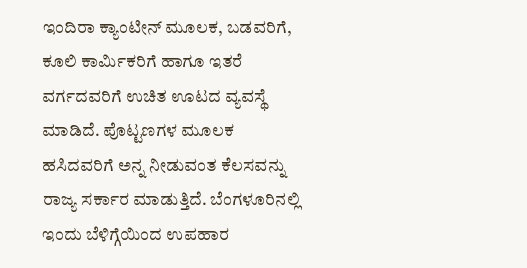ಇಂದಿರಾ ಕ್ಯಾಂಟೀನ್ ಮೂಲಕ, ಬಡವರಿಗೆ, ಕೂಲಿ ಕಾರ್ಮಿಕರಿಗೆ ಹಾಗೂ ಇತರೆ ವರ್ಗದವರಿಗೆ ಉಚಿತ ಊಟದ ವ್ಯವಸ್ಥೆ ಮಾಡಿದೆ. ಪೊಟ್ಟಣಗಳ ಮೂಲಕ ಹಸಿದವರಿಗೆ ಅನ್ನ ನೀಡುವಂತ ಕೆಲಸವನ್ನು ರಾಜ್ಯ ಸರ್ಕಾರ ಮಾಡುತ್ತಿದೆ. ಬೆಂಗಳೂರಿನಲ್ಲಿ ಇಂದು ಬೆಳಿಗ್ಗೆಯಿಂದ ಉಪಹಾರ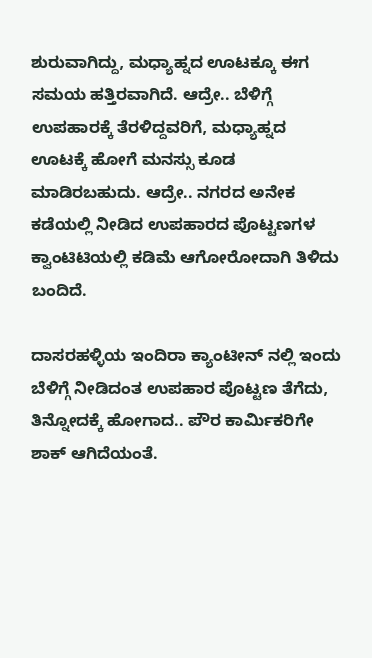ಶುರುವಾಗಿದ್ದು, ಮಧ್ಯಾಹ್ನದ ಊಟಕ್ಕೂ ಈಗ ಸಮಯ ಹತ್ತಿರವಾಗಿದೆ. ಆದ್ರೇ.. ಬೆಳಿಗ್ಗೆ ಉಪಹಾರಕ್ಕೆ ತೆರಳಿದ್ದವರಿಗೆ, ಮಧ್ಯಾಹ್ನದ ಊಟಕ್ಕೆ ಹೋಗೆ ಮನಸ್ಸು ಕೂಡ ಮಾಡಿರಬಹುದು. ಆದ್ರೇ.. ನಗರದ ಅನೇಕ ಕಡೆಯಲ್ಲಿ ನೀಡಿದ ಉಪಹಾರದ ಪೊಟ್ಟಣಗಳ ಕ್ವಾಂಟಿಟಿಯಲ್ಲಿ ಕಡಿಮೆ ಆಗೋರೋದಾಗಿ ತಿಳಿದು ಬಂದಿದೆ.

ದಾಸರಹಳ್ಳಿಯ ಇಂದಿರಾ ಕ್ಯಾಂಟೀನ್ ನಲ್ಲಿ ಇಂದು ಬೆಳಿಗ್ಗೆ ನೀಡಿದಂತ ಉಪಹಾರ ಪೊಟ್ಟಣ ತೆಗೆದು, ತಿನ್ನೋದಕ್ಕೆ ಹೋಗಾದ.. ಪೌರ ಕಾರ್ಮಿಕರಿಗೇ ಶಾಕ್ ಆಗಿದೆಯಂತೆ.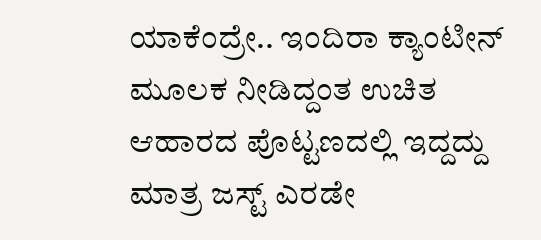ಯಾಕೆಂದ್ರೇ.. ಇಂದಿರಾ ಕ್ಯಾಂಟೀನ್ ಮೂಲಕ ನೀಡಿದ್ದಂತ ಉಚಿತ ಆಹಾರದ ಪೊಟ್ಟಣದಲ್ಲಿ ಇದ್ದದ್ದು ಮಾತ್ರ ಜಸ್ಟ್ ಎರಡೇ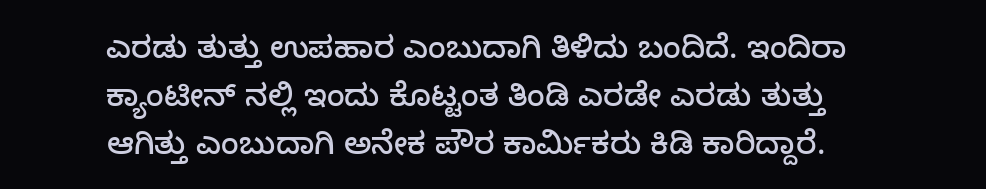ಎರಡು ತುತ್ತು ಉಪಹಾರ ಎಂಬುದಾಗಿ ತಿಳಿದು ಬಂದಿದೆ. ಇಂದಿರಾ ಕ್ಯಾಂಟೀನ್ ನಲ್ಲಿ ಇಂದು ಕೊಟ್ಟಂತ ತಿಂಡಿ ಎರಡೇ ಎರಡು ತುತ್ತು ಆಗಿತ್ತು ಎಂಬುದಾಗಿ ಅನೇಕ ಪೌರ ಕಾರ್ಮಿಕರು ಕಿಡಿ ಕಾರಿದ್ದಾರೆ.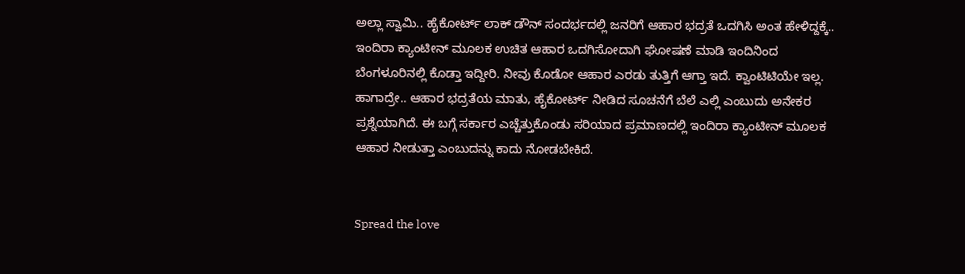ಅಲ್ಲಾ ಸ್ವಾಮಿ.. ಹೈಕೋರ್ಟ್ ಲಾಕ್ ಡೌನ್ ಸಂದರ್ಭದಲ್ಲಿ ಜನರಿಗೆ ಆಹಾರ ಭದ್ರತೆ ಒದಗಿಸಿ ಅಂತ ಹೇಳಿದ್ದಕ್ಕೆ.. ಇಂದಿರಾ ಕ್ಯಾಂಟೀನ್ ಮೂಲಕ ಉಚಿತ ಆಹಾರ ಒದಗಿಸೋದಾಗಿ ಘೋಷಣೆ ಮಾಡಿ ಇಂದಿನಿಂದ ಬೆಂಗಳೂರಿನಲ್ಲಿ ಕೊಡ್ತಾ ಇದ್ದೀರಿ. ನೀವು ಕೊಡೋ ಆಹಾರ ಎರಡು ತುತ್ತಿಗೆ ಆಗ್ತಾ ಇದೆ. ಕ್ವಾಂಟಿಟಿಯೇ ಇಲ್ಲ. ಹಾಗಾದ್ರೇ.. ಆಹಾರ ಭದ್ರತೆಯ ಮಾತು, ಹೈಕೋರ್ಟ್ ನೀಡಿದ ಸೂಚನೆಗೆ ಬೆಲೆ ಎಲ್ಲಿ ಎಂಬುದು ಅನೇಕರ ಪ್ರಶ್ನೆಯಾಗಿದೆ. ಈ ಬಗ್ಗೆ ಸರ್ಕಾರ ಎಚ್ಚೆತ್ತುಕೊಂಡು ಸರಿಯಾದ ಪ್ರಮಾಣದಲ್ಲಿ ಇಂದಿರಾ ಕ್ಯಾಂಟೀನ್ ಮೂಲಕ ಆಹಾರ ನೀಡುತ್ತಾ ಎಂಬುದನ್ನು ಕಾದು ನೋಡಬೇಕಿದೆ.


Spread the love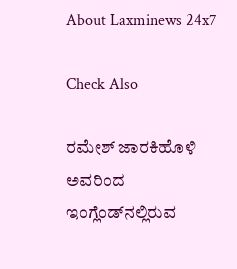About Laxminews 24x7

Check Also

ರಮೇಶ್ ಜಾರಕಿಹೊಳಿ ಅವರಿಂದ ಇಂಗ್ಲೆಂಡ್‌ನಲ್ಲಿರುವ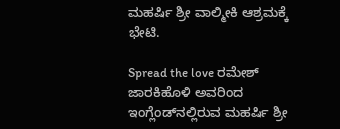ಮಹರ್ಷಿ ಶ್ರೀ ವಾಲ್ಮೀಕಿ ಆಶ್ರಮಕ್ಕೆ ಭೇಟಿ.

Spread the love ರಮೇಶ್ ಜಾರಕಿಹೊಳಿ ಅವರಿಂದ ಇಂಗ್ಲೆಂಡ್‌ನಲ್ಲಿರುವ ಮಹರ್ಷಿ ಶ್ರೀ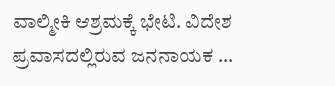ವಾಲ್ಮೀಕಿ ಆಶ್ರಮಕ್ಕೆ ಭೇಟಿ. ವಿದೇಶ ಪ್ರವಾಸದಲ್ಲಿರುವ ಜನನಾಯಕ …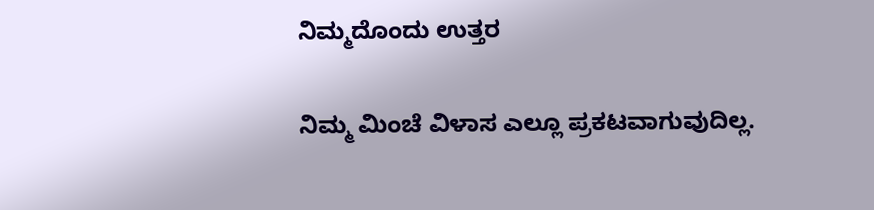ನಿಮ್ಮದೊಂದು ಉತ್ತರ

ನಿಮ್ಮ ಮಿಂಚೆ ವಿಳಾಸ ಎಲ್ಲೂ ಪ್ರಕಟವಾಗುವುದಿಲ್ಲ.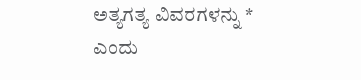ಅತ್ಯಗತ್ಯ ವಿವರಗಳನ್ನು * ಎಂದು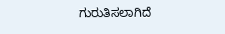ಗುರುತಿಸಲಾಗಿದೆ